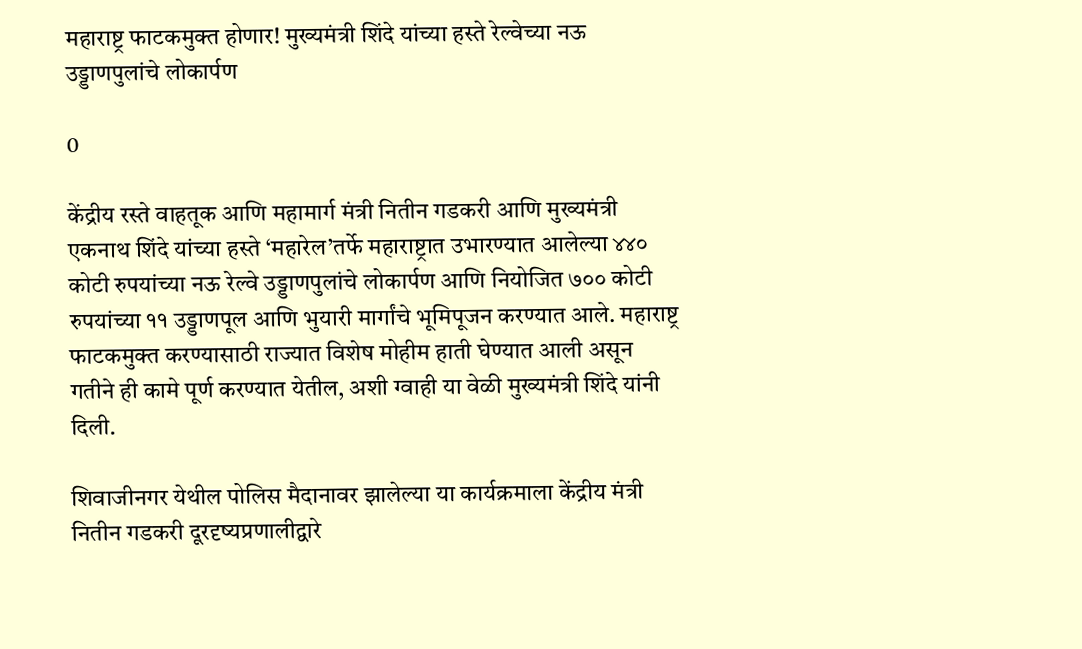महाराष्ट्र फाटकमुक्त होणार! मुख्यमंत्री शिंदे यांच्या हस्ते रेल्वेच्या नऊ उड्डाणपुलांचे लोकार्पण

0

केंद्रीय रस्ते वाहतूक आणि महामार्ग मंत्री नितीन गडकरी आणि मुख्यमंत्री एकनाथ शिंदे यांच्या हस्ते ‘महारेल’तर्फे महाराष्ट्रात उभारण्यात आलेल्या ४४० कोटी रुपयांच्या नऊ रेल्वे उड्डाणपुलांचे लोकार्पण आणि नियोजित ७०० कोटी रुपयांच्या ११ उड्डाणपूल आणि भुयारी मार्गांचे भूमिपूजन करण्यात आले. महाराष्ट्र फाटकमुक्त करण्यासाठी राज्यात विशेष मोहीम हाती घेण्यात आली असून गतीने ही कामे पूर्ण करण्यात येतील, अशी ग्वाही या वेळी मुख्यमंत्री शिंदे यांनी दिली.

शिवाजीनगर येथील पोलिस मैदानावर झालेल्या या कार्यक्रमाला केंद्रीय मंत्री नितीन गडकरी दूरदृष्यप्रणालीद्वारे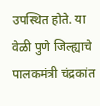उपस्थित होते. या वेळी पुणे जिल्ह्याचे पालकमंत्री चंद्रकांत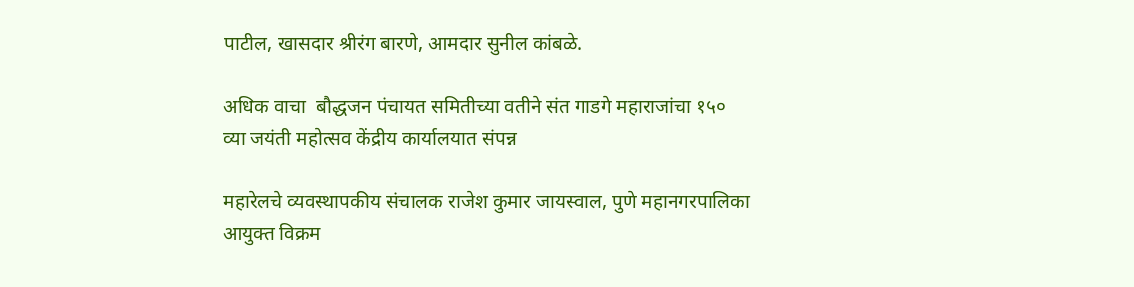पाटील, खासदार श्रीरंग बारणे, आमदार सुनील कांबळे.

अधिक वाचा  बौद्धजन पंचायत समितीच्या वतीने संत गाडगे महाराजांचा १५० व्या जयंती महोत्सव केंद्रीय कार्यालयात संपन्न

महारेलचे व्यवस्थापकीय संचालक राजेश कुमार जायस्वाल, पुणे महानगरपालिका आयुक्त विक्रम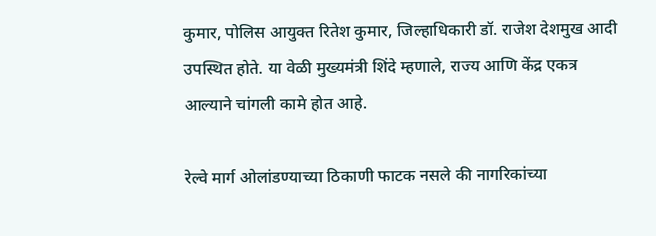कुमार, पोलिस आयुक्त रितेश कुमार, जिल्हाधिकारी डॉ. राजेश देशमुख आदी उपस्थित होते. या वेळी मुख्यमंत्री शिंदे म्हणाले, राज्य आणि केंद्र एकत्र आल्याने चांगली कामे होत आहे.

रेल्वे मार्ग ओलांडण्याच्या ठिकाणी फाटक नसले की नागरिकांच्या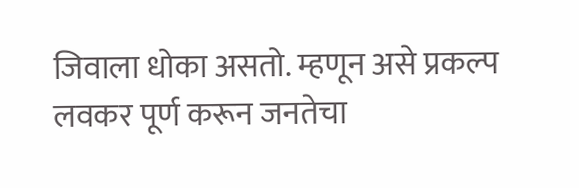जिवाला धोका असतो. म्हणून असे प्रकल्प लवकर पूर्ण करून जनतेचा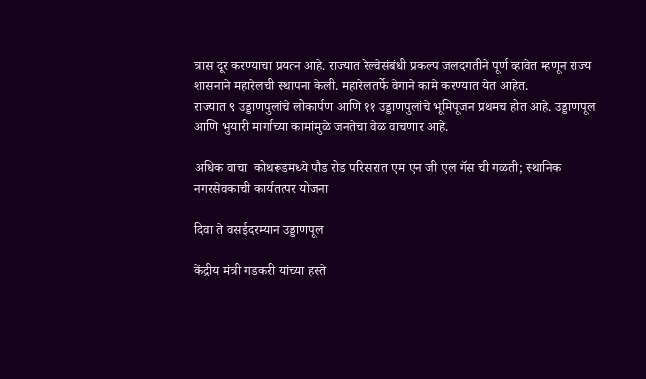त्रास दूर करण्याचा प्रयत्न आहे. राज्यात रेल्वेसंबंधी प्रकल्प जलदगतीने पूर्ण व्हावेत म्हणून राज्य शासनाने महारेलची स्थापना केली. महारेलतर्फे वेगाने कामे करण्यात येत आहेत.
राज्यात ९ उड्डाणपुलांचे लोकार्पण आणि ११ उड्डाणपुलांचे भूमिपूजन प्रथमच होत आहे. उड्डाणपूल आणि भुयारी मार्गाच्या कामांमुळे जनतेचा वेळ वाचणार आहे.

अधिक वाचा  कोथरूडमध्ये पौड रोड परिसरात एम एन जी एल गॅस ची गळती; स्थानिक नगरसेवकाची कार्यतत्पर योजना

दिवा ते वसईदरम्यान उड्डाणपूल

केंद्रीय मंत्री गडकरी यांच्या हस्ते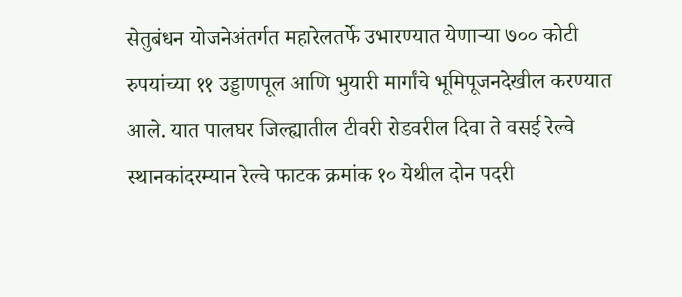सेतुबंधन योजनेअंतर्गत महारेलतर्फे उभारण्यात येणाऱ्या ७०० कोटी रुपयांच्या ११ उड्डाणपूल आणि भुयारी मार्गांचे भूमिपूजनदेखील करण्यात आले. यात पालघर जिल्ह्यातील टीवरी रोडवरील दिवा ते वसई रेल्वे स्थानकांदरम्यान रेल्वे फाटक क्रमांक १० येथील दोन पदरी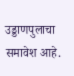उड्डाणपुलाचा समावेश आहे.